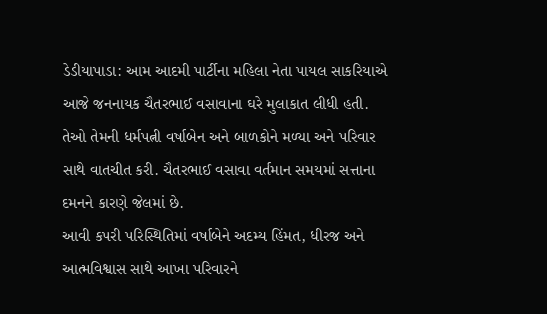ડેડીયાપાડા: આમ આદમી પાર્ટીના મહિલા નેતા પાયલ સાકરિયાએ આજે જનનાયક ચૈતરભાઈ વસાવાના ઘરે મુલાકાત લીધી હતી. તેઓ તેમની ધર્મપત્ની વર્ષાબેન અને બાળકોને મળ્યા અને પરિવાર સાથે વાતચીત કરી. ચૈતરભાઈ વસાવા વર્તમાન સમયમાં સત્તાના દમનને કારણે જેલમાં છે.
આવી કપરી પરિસ્થિતિમાં વર્ષાબેને અદમ્ય હિંમત, ધીરજ અને આત્મવિશ્વાસ સાથે આખા પરિવારને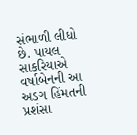સંભાળી લીધો છે. પાયલ સાકરિયાએ વર્ષાબેનની આ અડગ હિંમતની પ્રશંસા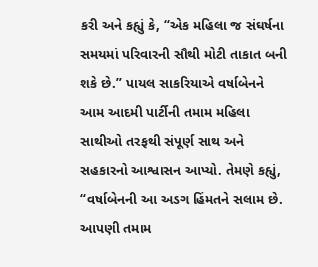કરી અને કહ્યું કે, “એક મહિલા જ સંઘર્ષના સમયમાં પરિવારની સૌથી મોટી તાકાત બની શકે છે.” પાયલ સાકરિયાએ વર્ષાબેનને આમ આદમી પાર્ટીની તમામ મહિલા સાથીઓ તરફથી સંપૂર્ણ સાથ અને સહકારનો આશ્વાસન આપ્યો. તેમણે કહ્યું, “વર્ષાબેનની આ અડગ હિંમતને સલામ છે. આપણી તમામ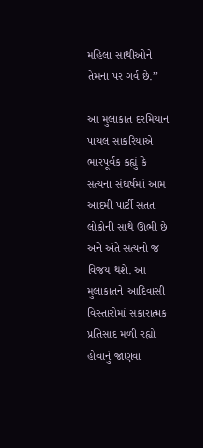મહિલા સાથીઓને તેમના પર ગર્વ છે.”

આ મુલાકાત દરમિયાન પાયલ સાકરિયાએ ભારપૂર્વક કહ્યું કે સત્યના સંઘર્ષમાં આમ આદમી પાર્ટી સતત લોકોની સાથે ઊભી છે અને અંતે સત્યનો જ વિજય થશે. આ મુલાકાતને આદિવાસી વિસ્તારોમાં સકારાત્મક પ્રતિસાદ મળી રહ્યો હોવાનું જાણવા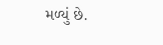મળ્યું છે.